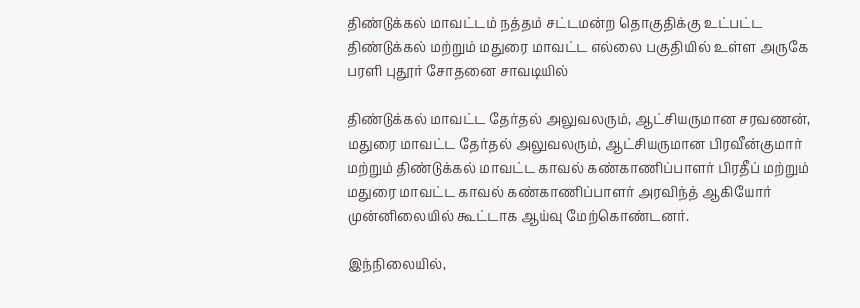திண்டுக்கல் மாவட்டம் நத்தம் சட்டமன்ற தொகுதிக்கு உட்பட்ட திண்டுக்கல் மற்றும் மதுரை மாவட்ட எல்லை பகுதியில் உள்ள அருகே பரளி புதூர் சோதனை சாவடியில்

திண்டுக்கல் மாவட்ட தேர்தல் அலுவலரும், ஆட்சியருமான சரவணன், மதுரை மாவட்ட தேர்தல் அலுவலரும், ஆட்சியருமான பிரவீன்குமார் மற்றும் திண்டுக்கல் மாவட்ட காவல் கண்காணிப்பாளர் பிரதீப் மற்றும் மதுரை மாவட்ட காவல் கண்காணிப்பாளர் அரவிந்த் ஆகியோர் முன்னிலையில் கூட்டாக ஆய்வு மேற்கொண்டனர்.

இந்நிலையில்,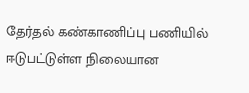தேர்தல் கண்காணிப்பு பணியில் ஈடுபட்டுள்ள நிலையான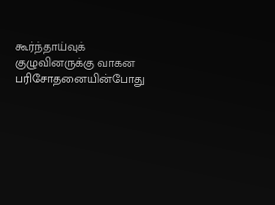கூர்ந்தாய்வுக் குழுவினருக்கு வாகன பரிசோதனையின்போது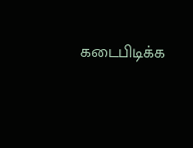கடைபிடிக்க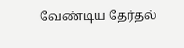வேண்டிய தேர்தல்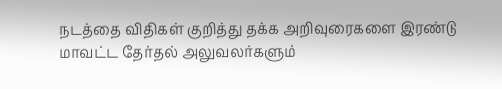நடத்தை விதிகள் குறித்து தக்க அறிவுரைகளை இரண்டு மாவட்ட தேர்தல் அலுவலர்களும்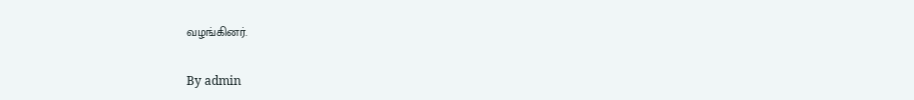வழங்கினர்.

By admin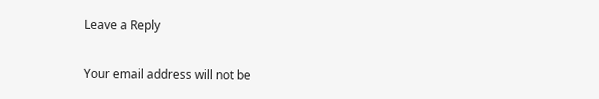Leave a Reply

Your email address will not be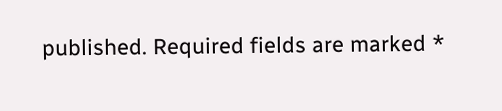published. Required fields are marked *